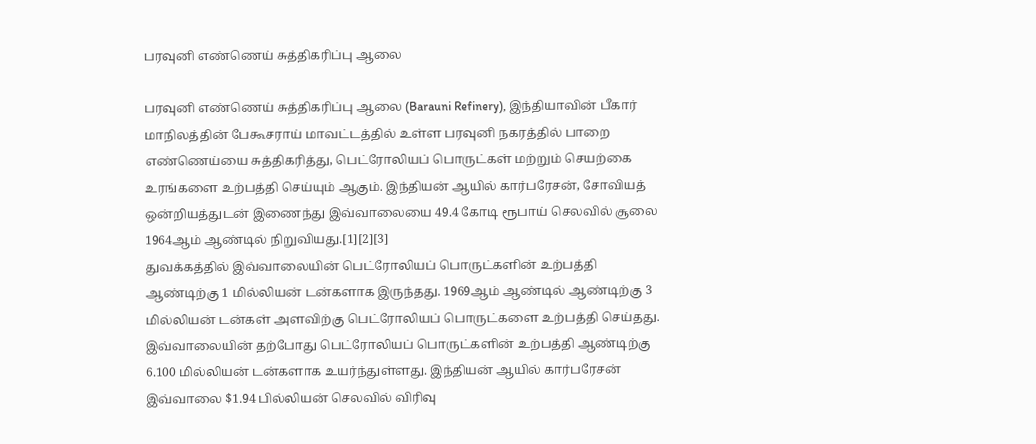பரவுனி எண்ணெய் சுத்திகரிப்பு ஆலை

பரவுனி எண்ணெய் சுத்திகரிப்பு ஆலை (Barauni Refinery), இந்தியாவின் பீகார் மாநிலத்தின் பேகூசராய் மாவட்டத்தில் உள்ள பரவுனி நகரத்தில் பாறை எண்ணெய்யை சுத்திகரித்து, பெட்ரோலியப் பொருட்கள் மற்றும் செயற்கை உரங்களை உற்பத்தி செய்யும் ஆகும். இந்தியன் ஆயில் கார்பரேசன், சோவியத் ஒன்றியத்துடன் இணைந்து இவ்வாலையை 49.4 கோடி ரூபாய் செலவில் சூலை 1964ஆம் ஆண்டில் நிறுவியது.[1][2][3]
துவக்கத்தில் இவ்வாலையின் பெட்ரோலியப் பொருட்களின் உற்பத்தி ஆண்டிற்கு 1 மில்லியன் டன்களாக இருந்தது. 1969ஆம் ஆண்டில் ஆண்டிற்கு 3 மில்லியன் டன்கள் அளவிற்கு பெட்ரோலியப் பொருட்களை உற்பத்தி செய்தது. இவ்வாலையின் தற்போது பெட்ரோலியப் பொருட்களின் உற்பத்தி ஆண்டிற்கு 6.100 மில்லியன் டன்களாக உயர்ந்துள்ளது. இந்தியன் ஆயில் கார்பரேசன் இவ்வாலை $1.94 பில்லியன் செலவில் விரிவு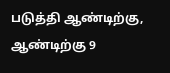படுத்தி ஆண்டிற்கு, ஆண்டிற்கு 9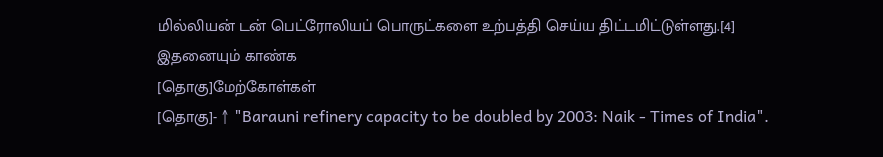மில்லியன் டன் பெட்ரோலியப் பொருட்களை உற்பத்தி செய்ய திட்டமிட்டுள்ளது.[4]
இதனையும் காண்க
[தொகு]மேற்கோள்கள்
[தொகு]- ↑ "Barauni refinery capacity to be doubled by 2003: Naik - Times of India".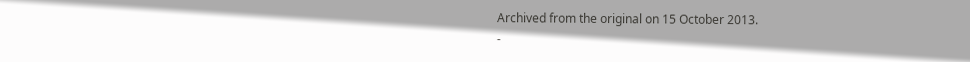Archived from the original on 15 October 2013.
-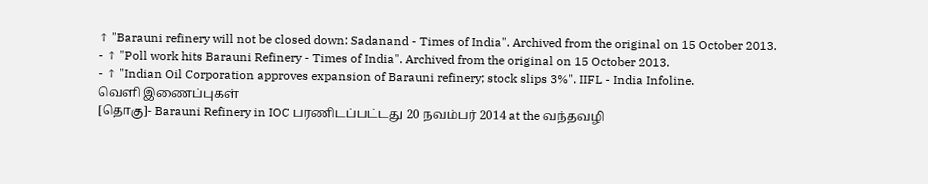↑ "Barauni refinery will not be closed down: Sadanand - Times of India". Archived from the original on 15 October 2013.
- ↑ "Poll work hits Barauni Refinery - Times of India". Archived from the original on 15 October 2013.
- ↑ "Indian Oil Corporation approves expansion of Barauni refinery; stock slips 3%". IIFL - India Infoline.
வெளி இணைப்புகள்
[தொகு]- Barauni Refinery in IOC பரணிடப்பட்டது 20 நவம்பர் 2014 at the வந்தவழி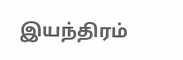இயந்திரம்